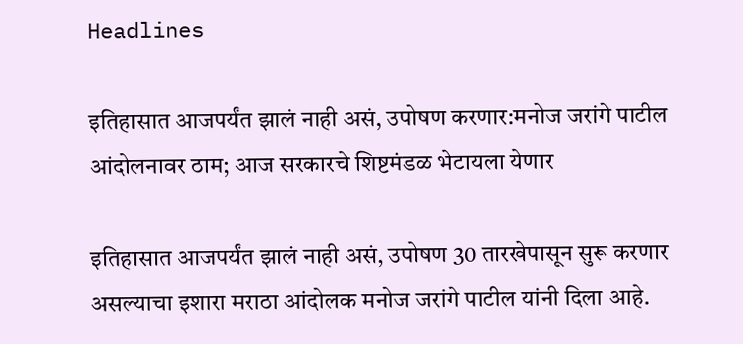Headlines

इतिहासात आजपर्यंत झालं नाही असं, उपोषण करणार:मनोज जरांगे पाटील आंदोलनावर ठाम; आज सरकारचे शिष्टमंडळ भेटायला येणार

इतिहासात आजपर्यंत झालं नाही असं, उपोषण 30 तारखेपासून सुरू करणार असल्याचा इशारा मराठा आंदोलक मनोज जरांगे पाटील यांनी दिला आहे.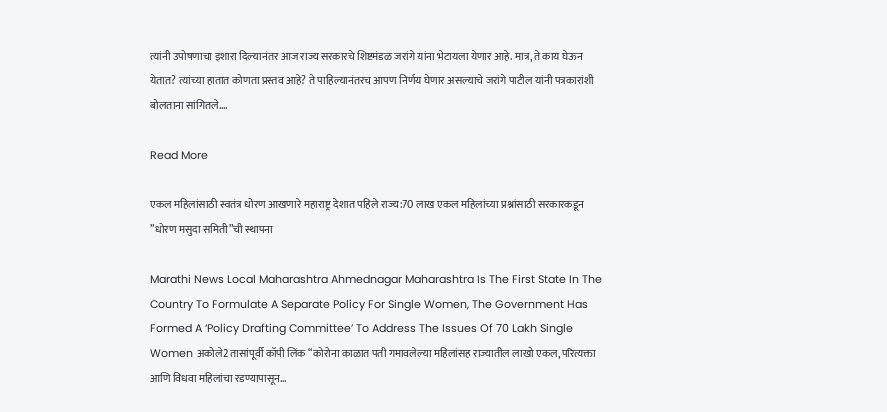त्यांनी उपोषणाचा इशारा दिल्यानंतर आज राज्य सरकारचे शिष्टमंडळ जरांगे यांना भेटायला येणार आहे. मात्र, ते काय घेऊन येतात? त्यांच्या हातात कोणता प्रस्तव आहे? ते पाहिल्यानंतरच आपण निर्णय घेणार असल्याचे जरांगे पाटील यांनी पत्रकारांशी बोलताना सांगितले….

Read More

एकल महिलांसाठी स्वतंत्र धोरण आखणारे महाराष्ट्र देशात पहिले राज्य:70 लाख एकल महिलांच्या प्रश्नांसाठी सरकारकडून ”धोरण मसुदा समिती”ची स्थापना

Marathi News Local Maharashtra Ahmednagar Maharashtra Is The First State In The Country To Formulate A Separate Policy For Single Women, The Government Has Formed A ‘Policy Drafting Committee’ To Address The Issues Of 70 Lakh Single Women अकोले2 तासांपूर्वी कॉपी लिंक “कोरोना काळात पती गमावलेल्या महिलांसह राज्यातील लाखो एकल, परित्यक्ता आणि विधवा महिलांचा रडण्यापासून…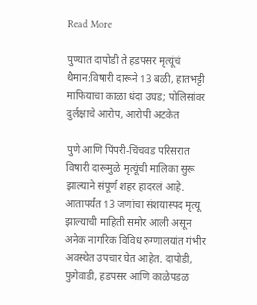Read More

पुण्यात दापोडी ते हडपसर मृत्यूंचं थैमान:विषारी दारूने 13 बळी, हातभट्टी माफियाचा काळा धंदा उघड; पोलिसांवर दुर्लक्षाचे आरोप, आरोपी अटकेत

पुणे आणि पिंपरी-चिंचवड परिसरात विषारी दारूमुळे मृत्यूंची मालिका सुरू झाल्याने संपूर्ण शहर हादरलं आहे. आतापर्यंत 13 जणांचा संशयास्पद मृत्यू झाल्याची माहिती समोर आली असून अनेक नागरिक विविध रुग्णालयांत गंभीर अवस्थेत उपचार घेत आहेत. दापोडी, फुगेवाडी, हडपसर आणि काळेपडळ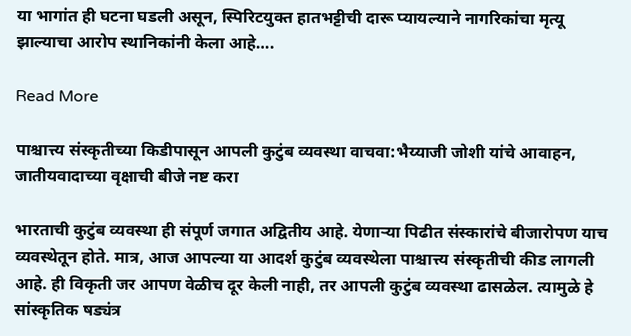या भागांत ही घटना घडली असून, स्पिरिटयुक्त हातभट्टीची दारू प्यायल्याने नागरिकांचा मृत्यू झाल्याचा आरोप स्थानिकांनी केला आहे….

Read More

पाश्चात्त्य संस्कृतीच्या किडीपासून आपली कुटुंब व्यवस्था वाचवा:भैय्याजी जोशी यांचे आवाहन, जातीयवादाच्या वृक्षाची बीजे नष्ट करा

भारताची कुटुंब व्यवस्था ही संपूर्ण जगात अद्वितीय आहे. येणाऱ्या पिढीत संस्कारांचे बीजारोपण याच व्यवस्थेतून होते. मात्र, आज आपल्या या आदर्श कुटुंब व्यवस्थेला पाश्चात्त्य संस्कृतीची कीड लागली आहे. ही विकृती जर आपण वेळीच दूर केली नाही, तर आपली कुटुंब व्यवस्था ढासळेल. त्यामुळे हे सांस्कृतिक षड्यंत्र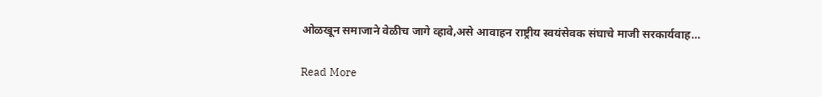ओळखून समाजाने वेळीच जागे व्हावे,असे आवाहन राष्ट्रीय स्वयंसेवक संघाचे माजी सरकार्यवाह…

Read More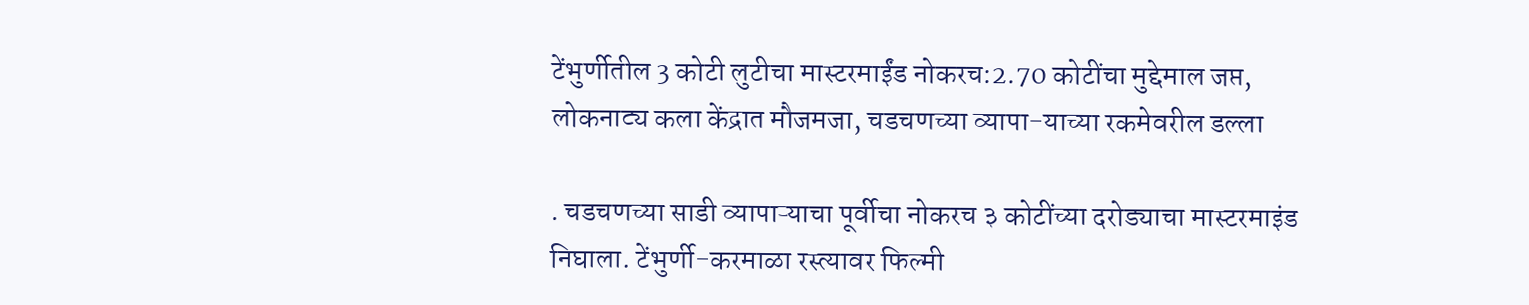टेंभुर्णीतील 3 कोटी लुटीचा मास्टरमाईंड नोकरच:2.70 कोटींचा मुद्देमाल जप्त, लोकनाट्य कला केंद्रात मौजमजा, चडचणच्या व्यापा-याच्या रकमेवरील डल्ला

. चडचणच्या साडी व्यापाऱ्याचा पूर्वीचा नोकरच ३ कोटींच्या दरोड्याचा मास्टरमाइंड निघाला. टेंभुर्णी-करमाळा रस्त्यावर फिल्मी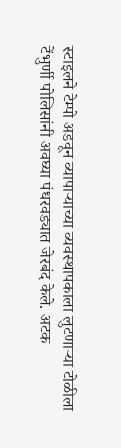स्टाइलने टेम्पो अडवून व्यापाऱ्याच्या व्यवस्थापकाला लुटणाऱ्या टोळीला टेंभुर्णी पोलिसांनी अवघ्या पंधरवड्यात जेरबंद केले. अटक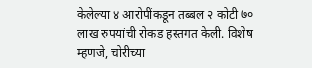केलेल्या ४ आरोपींकडून तब्बल २ कोटी ७० लाख रुपयांची रोकड हस्तगत केली. विशेष म्हणजे, चोरीच्या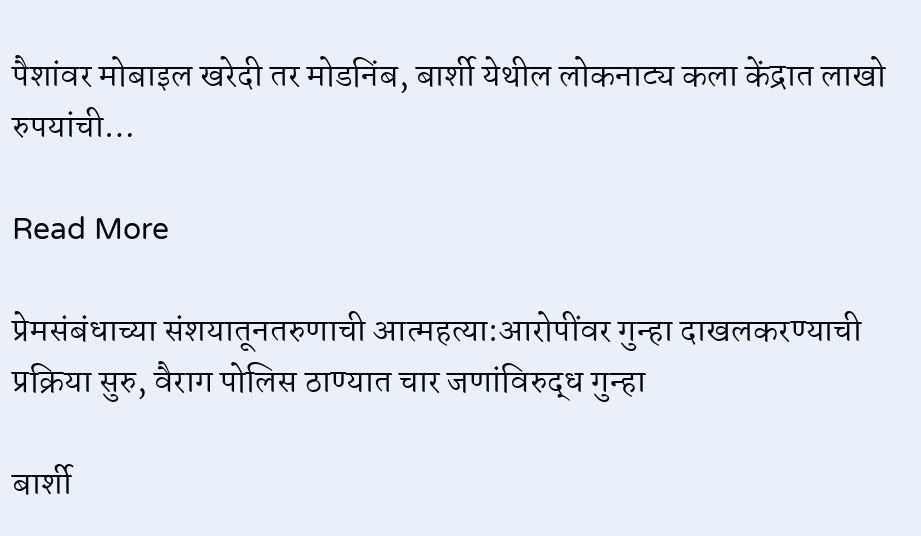पैशांवर मोबाइल खरेदी तर मोडनिंब, बार्शी येथील लोकनाट्य कला केंद्रात लाखो रुपयांची…

Read More

प्रेमसंबंधाच्या संशयातूनतरुणाची आत्महत्या:आरोपींवर गुन्हा दाखलकरण्याची प्रक्रिया सुरु, वैराग पोलिस ठाण्यात चार जणांविरुद्ध गुन्हा

बार्शी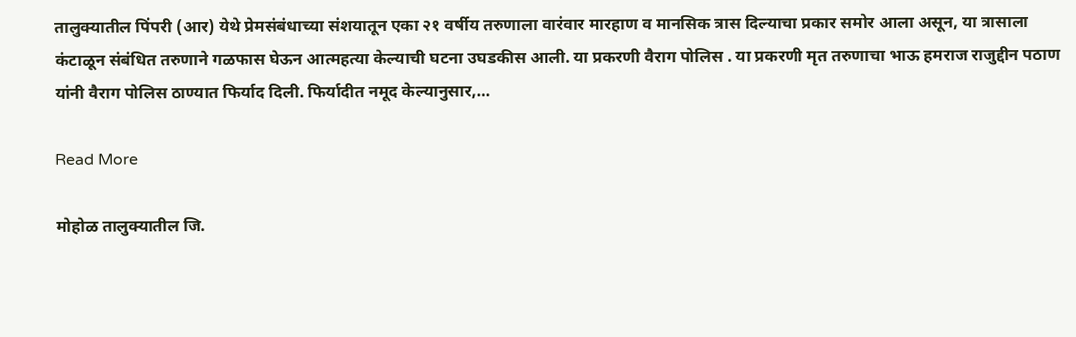तालुक्यातील पिंपरी (आर) येथे प्रेमसंबंधाच्या संशयातून एका २१ वर्षीय तरुणाला वारंवार मारहाण व मानसिक त्रास दिल्याचा प्रकार समोर आला असून, या त्रासाला कंटाळून संबंधित तरुणाने गळफास घेऊन आत्महत्या केल्याची घटना उघडकीस आली. या प्रकरणी वैराग पोलिस . या प्रकरणी मृत तरुणाचा भाऊ हमराज राजुद्दीन पठाण यांनी वैराग पोलिस ठाण्यात फिर्याद दिली. फिर्यादीत नमूद केल्यानुसार,…

Read More

मोहोळ तालुक्यातील जि.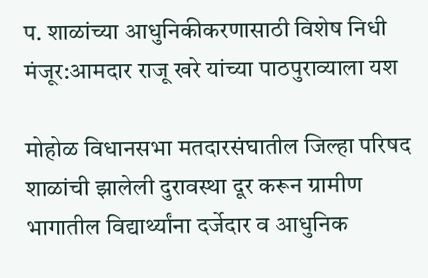प. शाळांच्या आधुनिकीकरणासाठी विशेष निधी मंजूर:आमदार राजू खरे यांच्या पाठपुराव्याला यश

मोहोळ विधानसभा मतदारसंघातील जिल्हा परिषद शाळांची झालेली दुरावस्था दूर करून ग्रामीण भागातील विद्यार्थ्यांना दर्जेदार व आधुनिक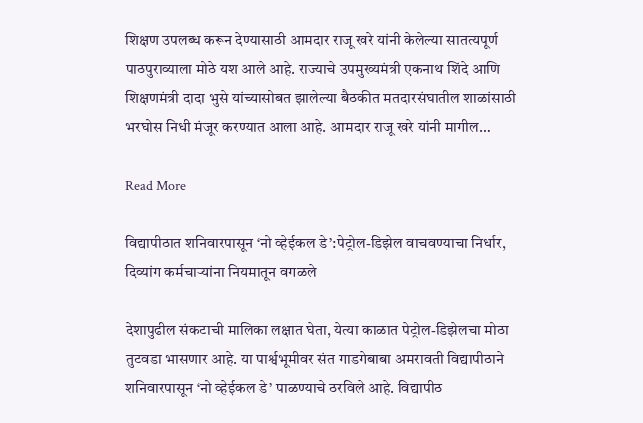शिक्षण उपलब्ध करून देण्यासाठी आमदार राजू खरे यांनी केलेल्या सातत्यपूर्ण पाठपुराव्याला मोठे यश आले आहे. राज्याचे उपमुख्यमंत्री एकनाथ शिंदे आणि शिक्षणमंत्री दादा भुसे यांच्यासोबत झालेल्या बैठकीत मतदारसंघातील शाळांसाठी भरघोस निधी मंजूर करण्यात आला आहे. आमदार राजू खरे यांनी मागील…

Read More

विद्यापीठात शनिवारपासून ‘नो व्हेईकल डे’:पेट्रोल-डिझेल वाचवण्याचा निर्धार, दिव्यांग कर्मचाऱ्यांना नियमातून वगळले

देशापुढील संकटाची मालिका लक्षात घेता, येत्या काळात पेट्रोल-डिझेलचा मोठा तुटवडा भासणार आहे. या पार्श्वभूमीवर संत गाडगेबाबा अमरावती विद्यापीठाने शनिवारपासून ‘नो व्हेईकल डे’ पाळण्याचे ठरविले आहे. विद्यापीठ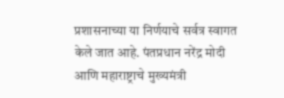प्रशासनाच्या या निर्णयाचे सर्वत्र स्वागत केले जात आहे. पंतप्रधान नरेंद्र मोदी आणि महाराष्ट्राचे मुख्यमंत्री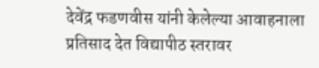देवेंद्र फडणवीस यांनी केलेल्या आवाहनाला प्रतिसाद देत विद्यापीठ स्तरावर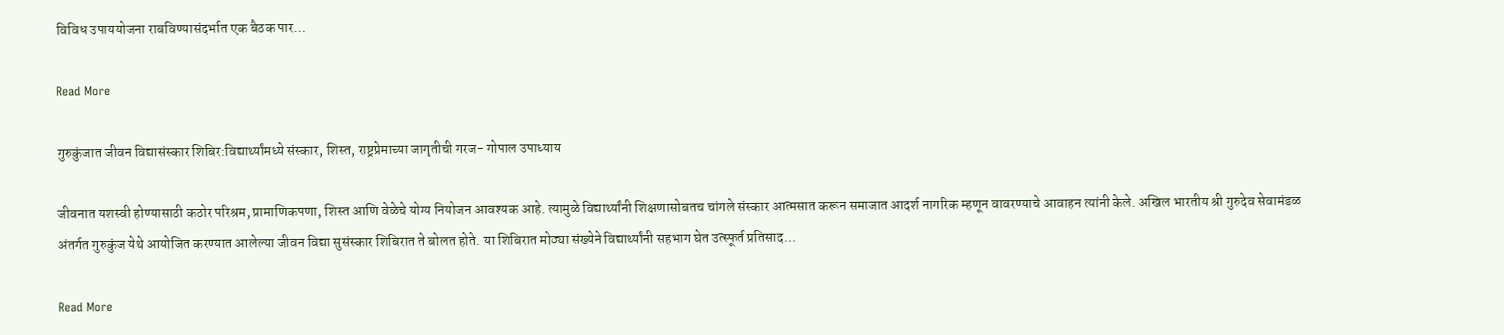विविध उपाययोजना राबविण्यासंदर्भात एक बैठक पार…

Read More

गुरुकुंजात जीवन विद्यासंस्कार शिबिर:विद्यार्थ्यांमध्ये संस्कार, शिस्त, राष्ट्रप्रेमाच्या जागृतीची गरज- गोपाल उपाध्याय

जीवनात यशस्वी होण्यासाठी कठोर परिश्रम, प्रामाणिकपणा, शिस्त आणि वेळेचे योग्य नियोजन आवश्यक आहे. त्यामुळे विद्यार्थ्यांनी शिक्षणासोबतच चांगले संस्कार आत्मसात करून समाजात आदर्श नागरिक म्हणून वावरण्याचे आवाहन त्यांनी केले. अखिल भारतीय श्री गुरुदेव सेवामंडळ अंतर्गत गुरुकुंज येथे आयोजित करण्यात आलेल्या जीवन विद्या सुसंस्कार शिबिरात ते बोलत होते. या शिबिरात मोठ्या संख्येने विद्यार्थ्यांनी सहभाग घेत उत्स्फूर्त प्रतिसाद…

Read More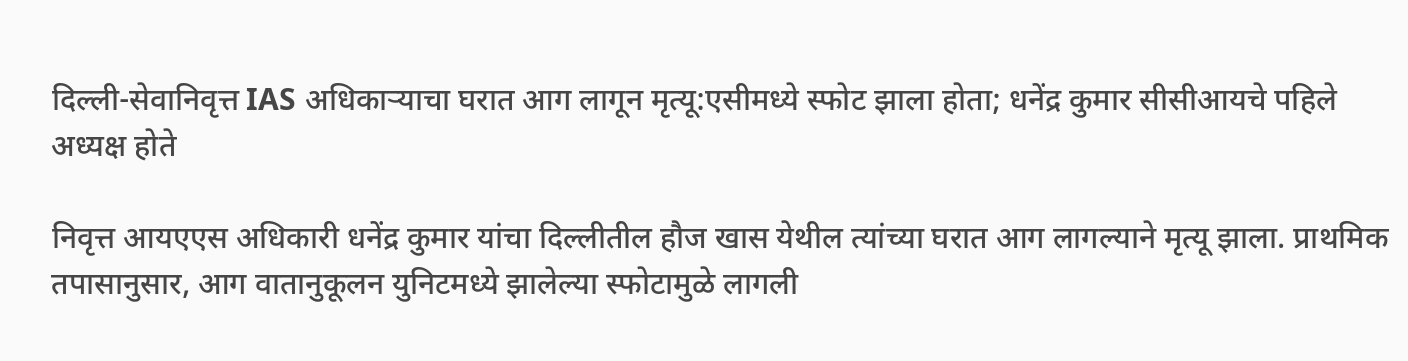दिल्ली-सेवानिवृत्त IAS अधिकाऱ्याचा घरात आग लागून मृत्यू:एसीमध्ये स्फोट झाला होता; धनेंद्र कुमार सीसीआयचे पहिले अध्यक्ष होते

निवृत्त आयएएस अधिकारी धनेंद्र कुमार यांचा दिल्लीतील हौज खास येथील त्यांच्या घरात आग लागल्याने मृत्यू झाला. प्राथमिक तपासानुसार, आग वातानुकूलन युनिटमध्ये झालेल्या स्फोटामुळे लागली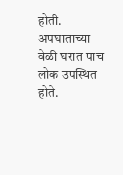होती. अपघाताच्या वेळी घरात पाच लोक उपस्थित होते.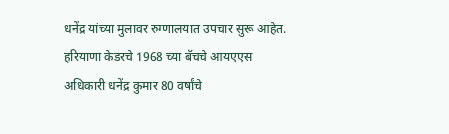धनेंद्र यांच्या मुलावर रुग्णालयात उपचार सुरू आहेत. हरियाणा केडरचे 1968 च्या बॅचचे आयएएस अधिकारी धनेंद्र कुमार 80 वर्षांचे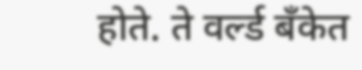होते. ते वर्ल्ड बँकेत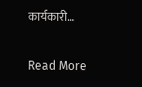कार्यकारी…

Read More